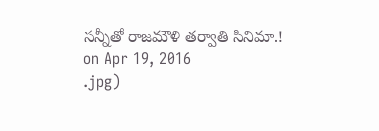సన్నీతో రాజమౌళి తర్వాతి సినిమా.!
on Apr 19, 2016
.jpg)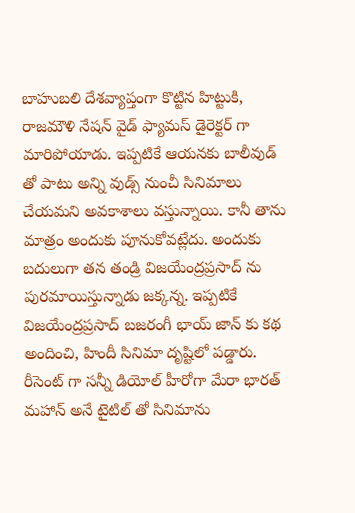బాహుబలి దేశవ్యాప్తంగా కొట్టిన హిట్టుకి, రాజమౌళి నేషన్ వైడ్ ఫ్యామస్ డైరెక్టర్ గా మారిపోయాడు. ఇప్పటికే ఆయనకు బాలీవుడ్ తో పాటు అన్ని వుడ్స్ నుంచీ సినిమాలు చేయమని అవకాశాలు వస్తున్నాయి. కానీ తాను మాత్రం అందుకు పూనుకోవట్లేదు. అందుకు బదులుగా తన తండ్రి విజయేంద్రప్రసాద్ ను పురమాయిస్తున్నాడు జక్కన్న. ఇప్పటికే విజయేంద్రప్రసాద్ బజరంగీ భాయ్ జాన్ కు కథ అందించి, హిందీ సినిమా దృష్టిలో పడ్డారు. రీసెంట్ గా సన్నీ డియోల్ హీరోగా మేరా భారత్ మహాన్ అనే టైటిల్ తో సినిమాను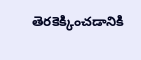తెరకెక్కించడానికి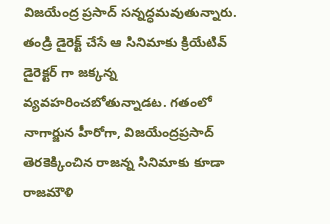విజయేంద్ర ప్రసాద్ సన్నద్ధమవుతున్నారు. తండ్రి డైరెక్ట్ చేసే ఆ సినిమాకు క్రియేటివ్ డైరెక్టర్ గా జక్కన్న వ్యవహరించబోతున్నాడట. గతంలో నాగార్జున హీరోగా, విజయేంద్రప్రసాద్ తెరకెక్కించిన రాజన్న సినిమాకు కూడా రాజమౌళి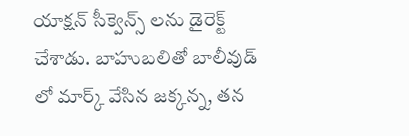యాక్షన్ సీక్వెన్స్ లను డైరెక్ట్ చేశాడు. బాహుబలితో బాలీవుడ్ లో మార్క్ వేసిన జక్కన్న, తన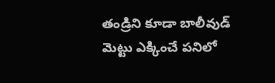తండ్రిని కూడా బాలీవుడ్ మెట్టు ఎక్కించే పనిలో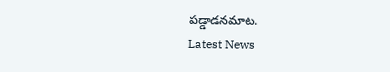పడ్డాడనమాట.
Latest News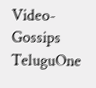Video-Gossips
TeluguOne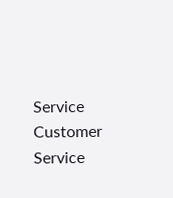Service
Customer Service